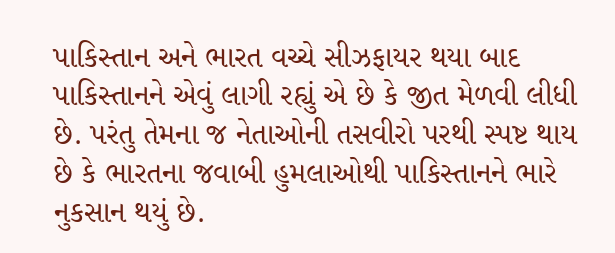પાકિસ્તાન અને ભારત વચ્ચે સીઝફાયર થયા બાદ પાકિસ્તાનને એવું લાગી રહ્યું એ છે કે જીત મેળવી લીધી છે. પરંતુ તેમના જ નેતાઓની તસવીરો પરથી સ્પષ્ટ થાય છે કે ભારતના જવાબી હુમલાઓથી પાકિસ્તાનને ભારે નુકસાન થયું છે.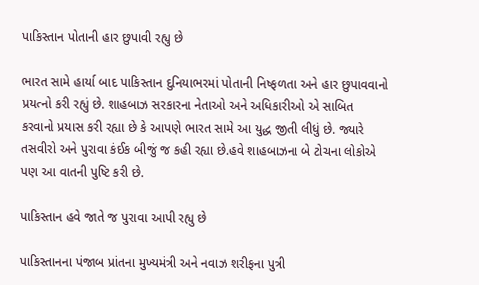પાકિસ્તાન પોતાની હાર છુપાવી રહ્યુ છે

ભારત સામે હાર્યા બાદ પાકિસ્તાન દુનિયાભરમાં પોતાની નિષ્ફળતા અને હાર છુપાવવાનો પ્રયત્નો કરી રહ્યું છે. શાહબાઝ સરકારના નેતાઓ અને અધિકારીઓ એ સાબિત કરવાનો પ્રયાસ કરી રહ્યા છે કે આપણે ભારત સામે આ યુદ્ધ જીતી લીધું છે. જ્યારે તસવીરો અને પુરાવા કંઈક બીજું જ કહી રહ્યા છે.હવે શાહબાઝના બે ટોચના લોકોએ પણ આ વાતની પુષ્ટિ કરી છે.

પાકિસ્તાન હવે જાતે જ પુરાવા આપી રહ્યુ છે

પાકિસ્તાનના પંજાબ પ્રાંતના મુખ્યમંત્રી અને નવાઝ શરીફના પુત્રી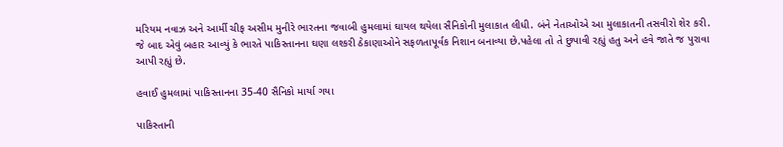મરિયમ નવાઝ અને આર્મી ચીફ અસીમ મુનીરે ભારતના જવાબી હુમલામાં ઘાયલ થયેલા સૈનિકોની મુલાકાત લીધી. બંને નેતાઓએ આ મુલાકાતની તસવીરો શેર કરી. જે બાદ એવું બહાર આવ્યું કે ભારતે પાકિસ્તાનના ઘણા લશ્કરી ઠેકાણાઓને સફળતાપૂર્વક નિશાન બનાવ્યા છે.પહેલા તો તે છુપાવી રહ્યું હતુ અને હવે જાતે જ પુરાવા આપી રહ્યું છે.

હવાઈ હુમલામાં પાકિસ્તાનના 35-40 સૈનિકો માર્યા ગયા

પાકિસ્તાની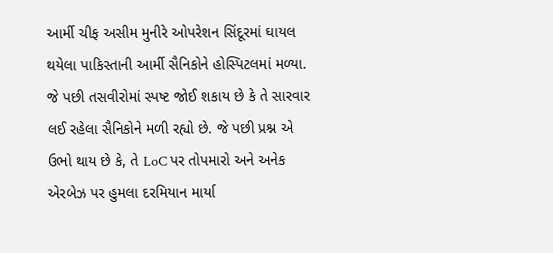આર્મી ચીફ અસીમ મુનીરે ઓપરેશન સિંદૂરમાં ઘાયલ થયેલા પાકિસ્તાની આર્મી સૈનિકોને હોસ્પિટલમાં મળ્યા. જે પછી તસવીરોમાં સ્પષ્ટ જોઈ શકાય છે કે તે સારવાર લઈ રહેલા સૈનિકોને મળી રહ્યો છે. જે પછી પ્રશ્ન એ ઉભો થાય છે કે, તે LoC પર તોપમારો અને અનેક એરબેઝ પર હુમલા દરમિયાન માર્યા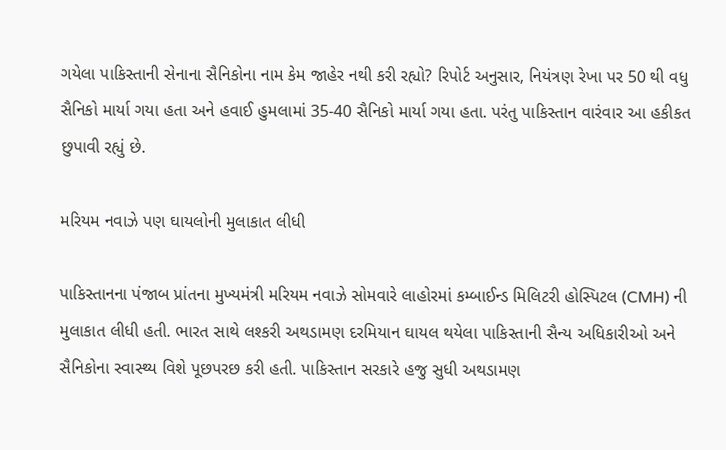ગયેલા પાકિસ્તાની સેનાના સૈનિકોના નામ કેમ જાહેર નથી કરી રહ્યો? રિપોર્ટ અનુસાર, નિયંત્રણ રેખા પર 50 થી વધુ સૈનિકો માર્યા ગયા હતા અને હવાઈ હુમલામાં 35-40 સૈનિકો માર્યા ગયા હતા. પરંતુ પાકિસ્તાન વારંવાર આ હકીકત છુપાવી રહ્યું છે.

મરિયમ નવાઝે પણ ઘાયલોની મુલાકાત લીધી

પાકિસ્તાનના પંજાબ પ્રાંતના મુખ્યમંત્રી મરિયમ નવાઝે સોમવારે લાહોરમાં કમ્બાઈન્ડ મિલિટરી હોસ્પિટલ (CMH) ની મુલાકાત લીધી હતી. ભારત સાથે લશ્કરી અથડામણ દરમિયાન ઘાયલ થયેલા પાકિસ્તાની સૈન્ય અધિકારીઓ અને સૈનિકોના સ્વાસ્થ્ય વિશે પૂછપરછ કરી હતી. પાકિસ્તાન સરકારે હજુ સુધી અથડામણ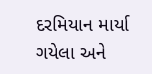દરમિયાન માર્યા ગયેલા અને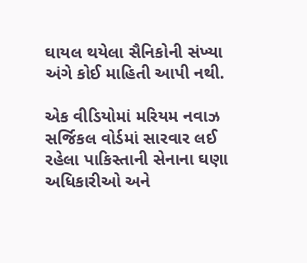ઘાયલ થયેલા સૈનિકોની સંખ્યા અંગે કોઈ માહિતી આપી નથી.

એક વીડિયોમાં મરિયમ નવાઝ સર્જિકલ વોર્ડમાં સારવાર લઈ રહેલા પાકિસ્તાની સેનાના ઘણા અધિકારીઓ અને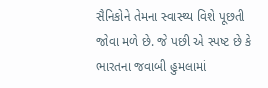સૈનિકોને તેમના સ્વાસ્થ્ય વિશે પૂછતી જોવા મળે છે. જે પછી એ સ્પષ્ટ છે કે ભારતના જવાબી હુમલામાં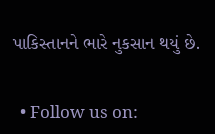પાકિસ્તાનને ભારે નુકસાન થયું છે.


  • Follow us on: